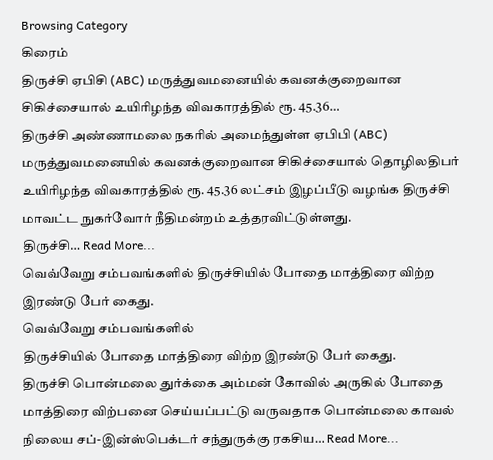Browsing Category
கிரைம்
திருச்சி ஏபிசி (ABC) மருத்துவமனையில் கவனக்குறைவான சிகிச்சையால் உயிரிழந்த விவகாரத்தில் ரூ. 45.36…
திருச்சி அண்ணாமலை நகரில் அமைந்துள்ள ஏபிபி (ABC) மருத்துவமனையில் கவனக்குறைவான சிகிச்சையால் தொழிலதிபர் உயிரிழந்த விவகாரத்தில் ரூ. 45.36 லட்சம் இழப்பீடு வழங்க திருச்சி மாவட்ட நுகர்வோர் நீதிமன்றம் உத்தரவிட்டுள்ளது.
திருச்சி… Read More...
வெவ்வேறு சம்பவங்களில் திருச்சியில் போதை மாத்திரை விற்ற இரண்டு பேர் கைது.
வெவ்வேறு சம்பவங்களில்
திருச்சியில் போதை மாத்திரை விற்ற இரண்டு பேர் கைது.
திருச்சி பொன்மலை துர்க்கை அம்மன் கோவில் அருகில் போதை மாத்திரை விற்பனை செய்யப்பட்டு வருவதாக பொன்மலை காவல் நிலைய சப்-இன்ஸ்பெக்டர் சந்துருக்கு ரகசிய… Read More...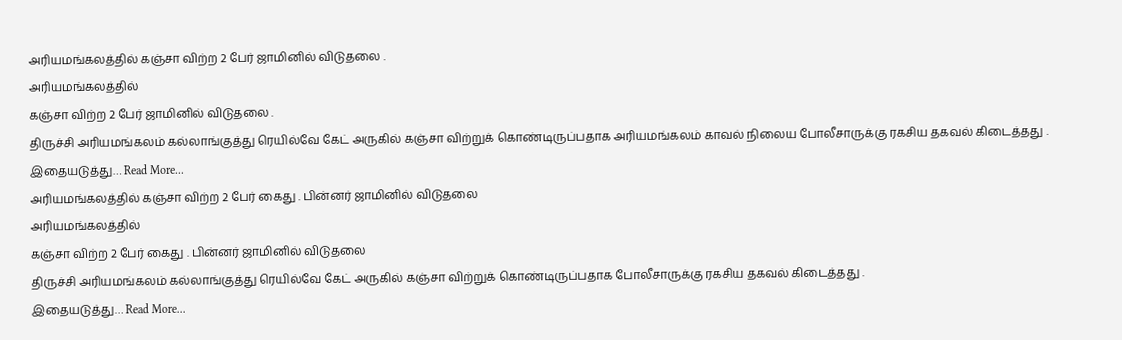அரியமங்கலத்தில் கஞ்சா விற்ற 2 பேர் ஜாமினில் விடுதலை .
அரியமங்கலத்தில்
கஞ்சா விற்ற 2 பேர் ஜாமினில் விடுதலை .
திருச்சி அரியமங்கலம் கல்லாங்குத்து ரெயில்வே கேட் அருகில் கஞ்சா விற்றுக் கொண்டிருப்பதாக அரியமங்கலம் காவல் நிலைய போலீசாருக்கு ரகசிய தகவல் கிடைத்தது .
இதையடுத்து… Read More...
அரியமங்கலத்தில் கஞ்சா விற்ற 2 பேர் கைது . பின்னர் ஜாமினில் விடுதலை
அரியமங்கலத்தில்
கஞ்சா விற்ற 2 பேர் கைது . பின்னர் ஜாமினில் விடுதலை
திருச்சி அரியமங்கலம் கல்லாங்குத்து ரெயில்வே கேட் அருகில் கஞ்சா விற்றுக் கொண்டிருப்பதாக போலீசாருக்கு ரகசிய தகவல் கிடைத்தது .
இதையடுத்து… Read More...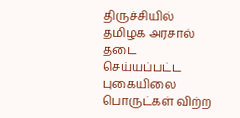திருச்சியில் தமிழக அரசால் தடை செய்யப்பட்ட புகையிலை பொருட்கள் விற்ற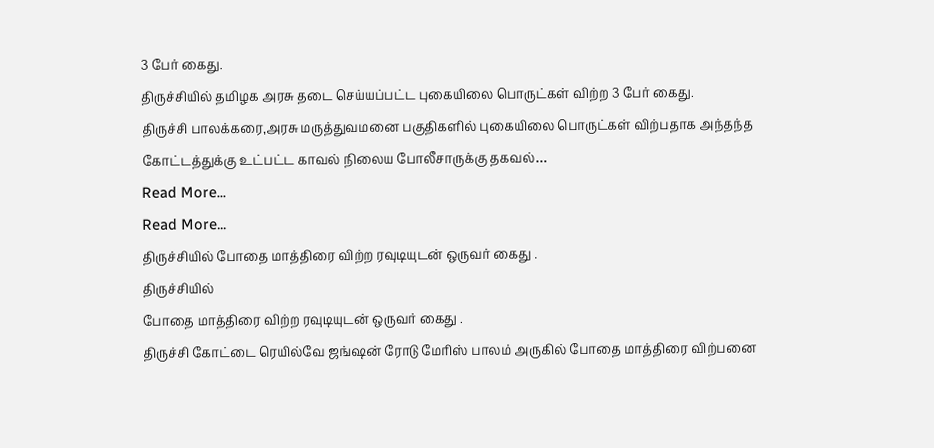3 பேர் கைது.
திருச்சியில் தமிழக அரசு தடை செய்யப்பட்ட புகையிலை பொருட்கள் விற்ற 3 பேர் கைது.
திருச்சி பாலக்கரை,அரசு மருத்துவமனை பகுதிகளில் புகையிலை பொருட்கள் விற்பதாக அந்தந்த கோட்டத்துக்கு உட்பட்ட காவல் நிலைய போலீசாருக்கு தகவல்…
Read More...
Read More...
திருச்சியில் போதை மாத்திரை விற்ற ரவுடியுடன் ஒருவர் கைது .
திருச்சியில்
போதை மாத்திரை விற்ற ரவுடியுடன் ஒருவர் கைது .
திருச்சி கோட்டை ரெயில்வே ஜங்ஷன் ரோடு மேரிஸ் பாலம் அருகில் போதை மாத்திரை விற்பனை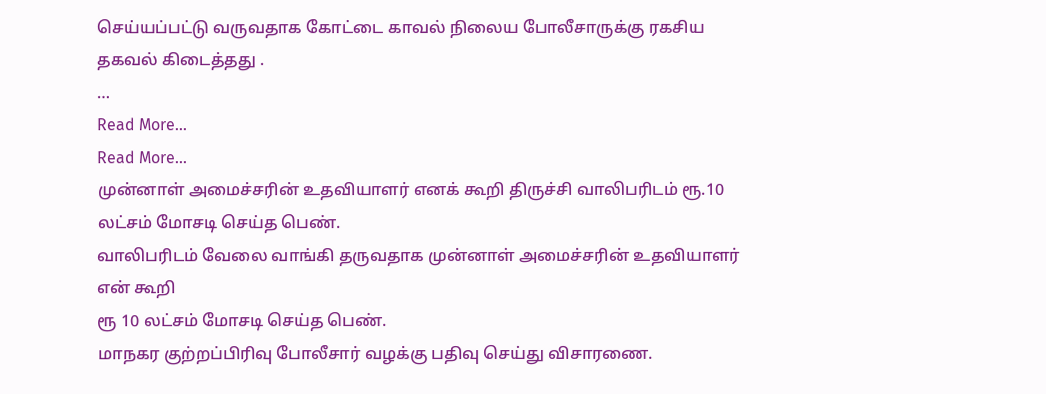செய்யப்பட்டு வருவதாக கோட்டை காவல் நிலைய போலீசாருக்கு ரகசிய தகவல் கிடைத்தது .
…
Read More...
Read More...
முன்னாள் அமைச்சரின் உதவியாளர் எனக் கூறி திருச்சி வாலிபரிடம் ரூ.10 லட்சம் மோசடி செய்த பெண்.
வாலிபரிடம் வேலை வாங்கி தருவதாக முன்னாள் அமைச்சரின் உதவியாளர் என் கூறி
ரூ 10 லட்சம் மோசடி செய்த பெண்.
மாநகர குற்றப்பிரிவு போலீசார் வழக்கு பதிவு செய்து விசாரணை.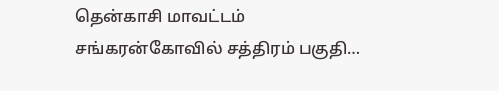தென்காசி மாவட்டம் சங்கரன்கோவில் சத்திரம் பகுதி…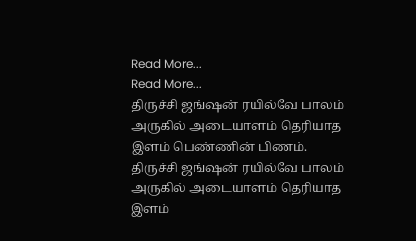Read More...
Read More...
திருச்சி ஜங்ஷன் ரயில்வே பாலம் அருகில் அடையாளம் தெரியாத இளம் பெண்ணின் பிணம்.
திருச்சி ஜங்ஷன் ரயில்வே பாலம் அருகில் அடையாளம் தெரியாத இளம்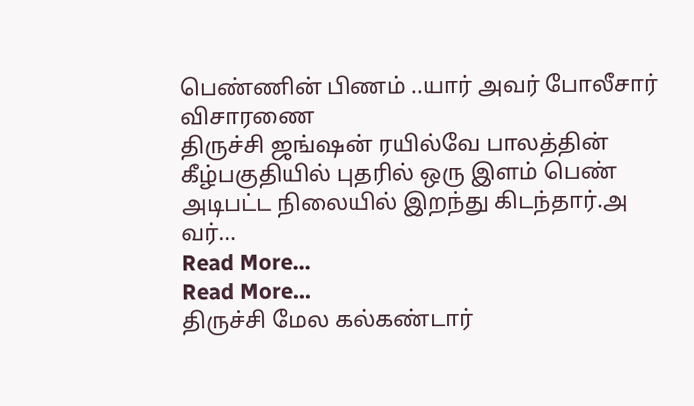பெண்ணின் பிணம் ..யார் அவர் போலீசார் விசாரணை
திருச்சி ஜங்ஷன் ரயில்வே பாலத்தின் கீழ்பகுதியில் புதரில் ஒரு இளம் பெண் அடிபட்ட நிலையில் இறந்து கிடந்தார்.அ
வர்…
Read More...
Read More...
திருச்சி மேல கல்கண்டார்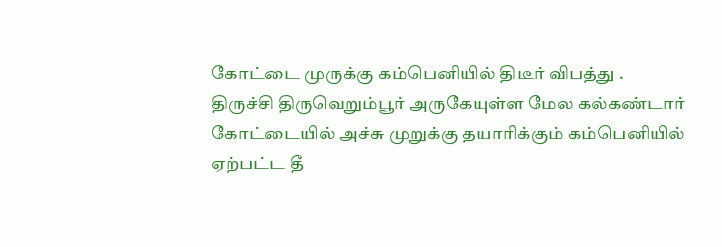கோட்டை முருக்கு கம்பெனியில் திடீர் விபத்து .
திருச்சி திருவெறும்பூர் அருகேயுள்ள மேல கல்கண்டார் கோட்டையில் அச்சு முறுக்கு தயாரிக்கும் கம்பெனியில் ஏற்பட்ட தீ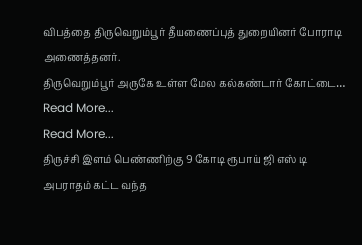விபத்தை திருவெறும்பூர் தீயணைப்புத் துறையினர் போராடி அணைத்தனர்.
திருவெறும்பூர் அருகே உள்ள மேல கல்கண்டார் கோட்டை…
Read More...
Read More...
திருச்சி இளம் பெண்ணிற்கு 9 கோடி ரூபாய் ஜி எஸ் டி அபராதம் கட்ட வந்த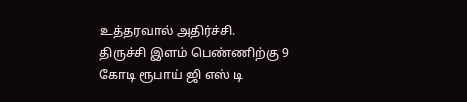உத்தரவால் அதிர்ச்சி.
திருச்சி இளம் பெண்ணிற்கு 9 கோடி ரூபாய் ஜி எஸ் டி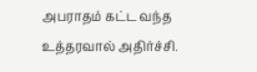அபராதம் கட்ட வந்த உத்தரவால் அதிர்ச்சி.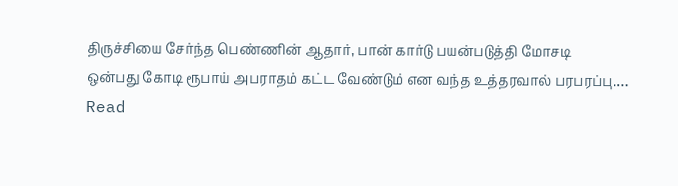திருச்சியை சேர்ந்த பெண்ணின் ஆதார், பான் கார்டு பயன்படுத்தி மோசடி
ஒன்பது கோடி ரூபாய் அபராதம் கட்ட வேண்டும் என வந்த உத்தரவால் பரபரப்பு.…
Read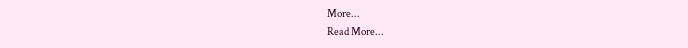More...
Read More...